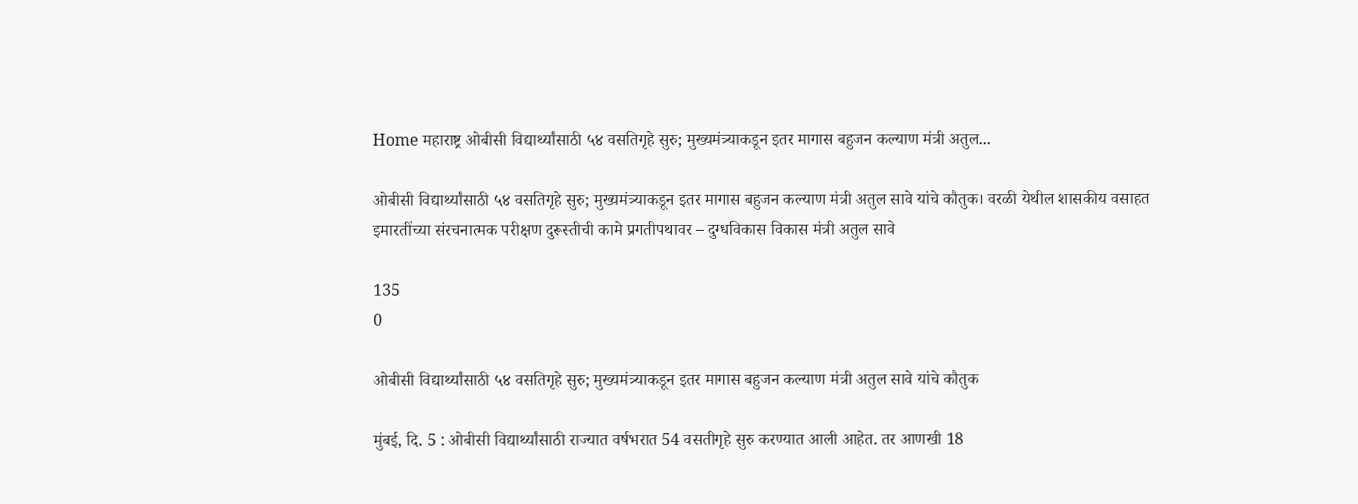Home महाराष्ट्र ओबीसी विद्यार्थ्यांसाठी ५४ वसतिगृहे सुरु; मुख्यमंत्र्याकडून इतर मागास बहुजन कल्याण मंत्री अतुल...

ओबीसी विद्यार्थ्यांसाठी ५४ वसतिगृहे सुरु; मुख्यमंत्र्याकडून इतर मागास बहुजन कल्याण मंत्री अतुल सावे यांचे कौतुक। वरळी येथील शासकीय वसाहत इमारतींच्या संरचनात्मक परीक्षण दुरूस्तीची कामे प्रगतीपथावर – दुग्धविकास विकास मंत्री अतुल सावे

135
0

ओबीसी विद्यार्थ्यांसाठी ५४ वसतिगृहे सुरु; मुख्यमंत्र्याकडून इतर मागास बहुजन कल्याण मंत्री अतुल सावे यांचे कौतुक

मुंबई, दि. 5 : ओबीसी विद्यार्थ्यांसाठी राज्यात वर्षभरात 54 वसतीगृहे सुरु करण्यात आली आहेत. तर आणखी 18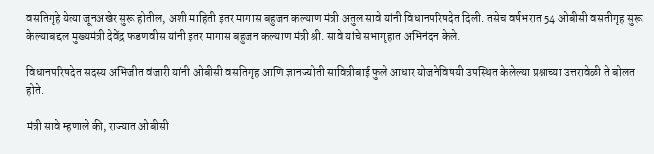वसतिगृहे येत्या जूनअखेर सुरू होतील, अशी माहिती इतर मागास बहुजन कल्याण मंत्री अतुल सावे यांनी विधानपरिषदेत दिली. तसेच वर्षभरात 54 ओबीसी वसतीगृह सुरू केल्याबद्दल मुख्यमंत्री देवेंद्र फडणवीस यांनी इतर मागास बहुजन कल्याण मंत्री श्री. सावे यांचे सभागृहात अभिनंदन केले.

विधानपरिषदेत सदस्य अभिजीत वंजारी यांनी ओबीसी वसतिगृह आणि ज्ञानज्योती सावित्रीबाई फुले आधार योजनेविषयी उपस्थित केलेल्या प्रश्नाच्या उत्तरावेळी ते बोलत होते.

मंत्री सावे म्हणाले की, राज्यात ओबीसी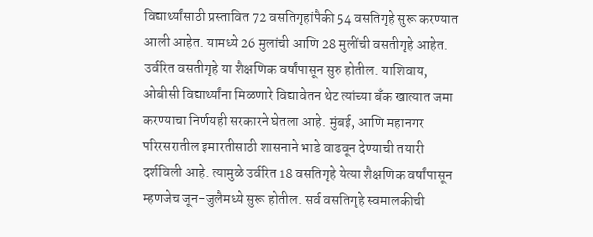विद्यार्थ्यांसाठी प्रस्तावित 72 वसतिगृहांपैकी 54 वसतिगृहे सुरू करण्यात आली आहेत. यामध्ये 26 मुलांची आणि 28 मुलींची वसतीगृहे आहेत. उर्वरित वसतीगृहे या शैक्षणिक वर्षांपासून सुरु होतील. याशिवाय, ओबीसी विद्यार्थ्यांना मिळणारे विद्यावेतन थेट त्यांच्या बँक खात्यात जमा करण्याचा निर्णयही सरकारने घेतला आहे. मुंबई, आणि महानगर परिरसरातील इमारतीसाठी शासनाने भाडे वाढवून देण्याची तयारी दर्शविली आहे. त्यामुळे उर्वरित 18 वसतिगृहे येत्या शैक्षणिक वर्षांपासून म्हणजेच जून-जुलैमध्ये सुरू होतील. सर्व वसतिगृहे स्वमालकीची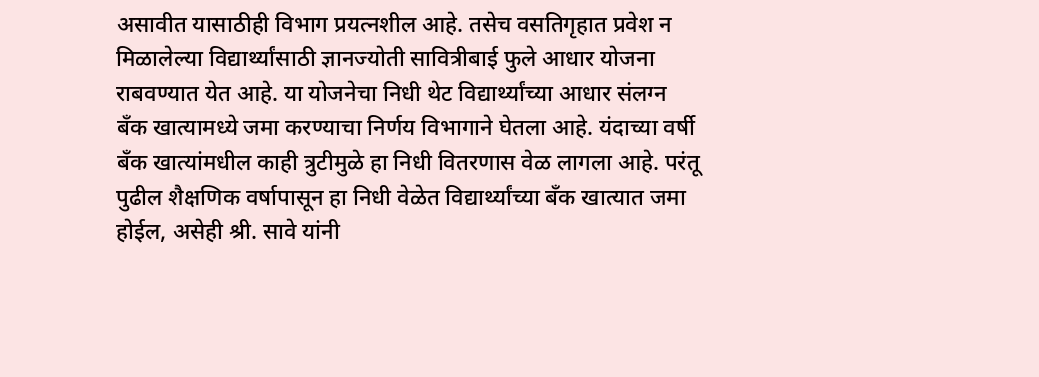असावीत यासाठीही विभाग प्रयत्नशील आहे. तसेच वसतिगृहात प्रवेश न मिळालेल्या विद्यार्थ्यांसाठी ज्ञानज्योती सावित्रीबाई फुले आधार योजना राबवण्यात येत आहे. या योजनेचा निधी थेट विद्यार्थ्यांच्या आधार संलग्न बँक खात्यामध्ये जमा करण्याचा निर्णय विभागाने घेतला आहे. यंदाच्या वर्षी बँक खात्यांमधील काही त्रुटीमुळे हा निधी वितरणास वेळ लागला आहे. परंतू पुढील शैक्षणिक वर्षापासून हा निधी वेळेत विद्यार्थ्यांच्या बँक खात्यात जमा होईल, असेही श्री. सावे यांनी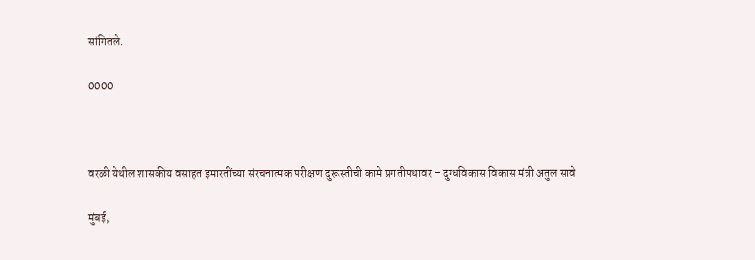सांगितले.

0000



वरळी येथील शासकीय वसाहत इमारतींच्या संरचनात्मक परीक्षण दुरूस्तीची कामे प्रगतीपथावर – दुग्धविकास विकास मंत्री अतुल सावे

मुंबई,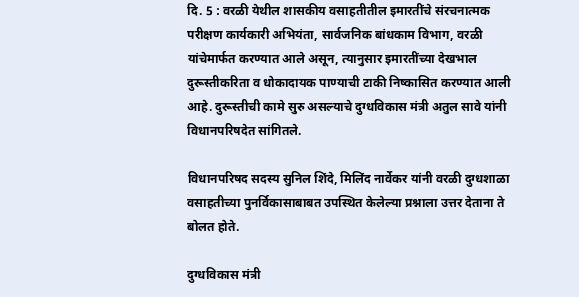दि. 5 : वरळी येथील शासकीय वसाहतीतील इमारतींचे संरचनात्मक परीक्षण कार्यकारी अभियंता, सार्वजनिक बांधकाम विभाग, वरळी यांचेमार्फत करण्यात आले असून, त्यानुसार इमारतींच्या देखभाल दुरूस्तीकरिता व धोकादायक पाण्याची टाकी निष्कासित करण्यात आली आहे. दुरूस्तीची कामे सुरु असल्याचे दुग्धविकास मंत्री अतुल सावे यांनी विधानपरिषदेत सांगितले.

विधानपरिषद सदस्य सुनिल शिंदे, मिलिंद नार्वेकर यांनी वरळी दुग्धशाळा वसाहतीच्या पुनर्विकासाबाबत उपस्थित केलेल्या प्रश्नाला उत्तर देताना ते बोलत होते.

दुग्धविकास मंत्री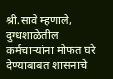श्री.सावे म्हणाले, दुग्धशाळेतील कर्मचाऱ्यांना मोफत घरे देण्याबाबत शासनाचे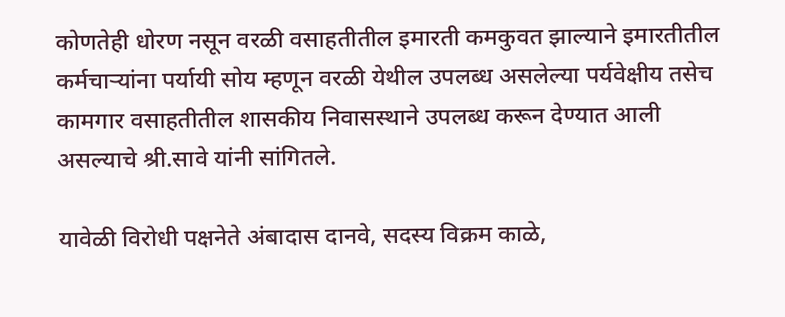कोणतेही धोरण नसून वरळी वसाहतीतील इमारती कमकुवत झाल्याने इमारतीतील कर्मचाऱ्यांना पर्यायी सोय म्हणून वरळी येथील उपलब्ध असलेल्या पर्यवेक्षीय तसेच कामगार वसाहतीतील शासकीय निवासस्थाने उपलब्ध करून देण्यात आली असल्याचे श्री.सावे यांनी सांगितले.

यावेळी विरोधी पक्षनेते अंबादास दानवे, सदस्य विक्रम काळे,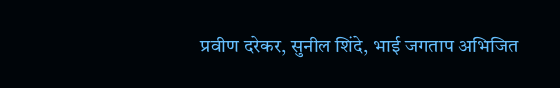प्रवीण दरेकर, सुनील शिंदे, भाई जगताप अभिजित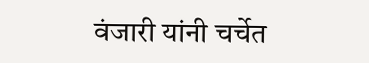वंजारी यांनी चर्चेत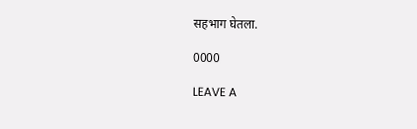सहभाग घेतला.

0000

LEAVE A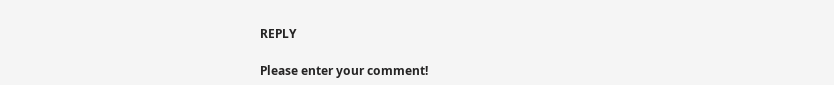REPLY

Please enter your comment!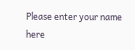Please enter your name here